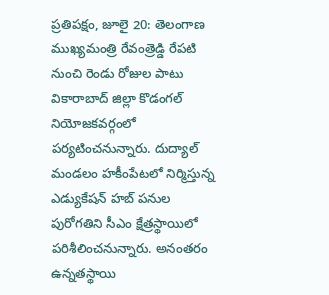ప్రతిపక్షం, జూలై 20: తెలంగాణ ముఖ్యమంత్రి రేవంత్రెడ్డి రేపటి నుంచి రెండు రోజుల పాటు వికారాబాద్ జిల్లా కొడంగల్ నియోజకవర్గంలో పర్యటించనున్నారు. దుద్యాల్ మండలం హకీంపేటలో నిర్మిస్తున్న ఎడ్యుకేషన్ హబ్ పనుల పురోగతిని సీఎం క్షేత్రస్థాయిలో పరిశీలించనున్నారు. అనంతరం ఉన్నతస్థాయి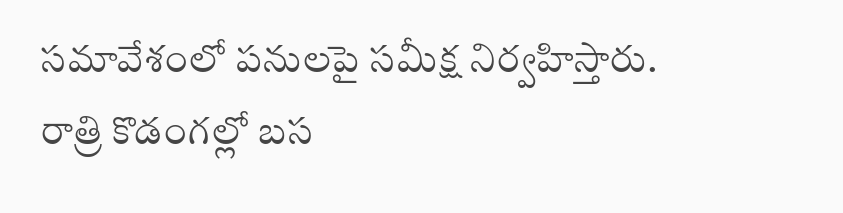సమావేశంలో పనులపై సమీక్ష నిర్వహిస్తారు.
రాత్రి కొడంగల్లో బస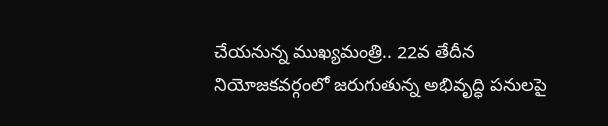చేయనున్న ముఖ్యమంత్రి.. 22వ తేదీన నియోజకవర్గంలో జరుగుతున్న అభివృద్ధి పనులపై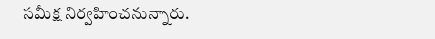సమీక్ష నిర్వహించనున్నారు.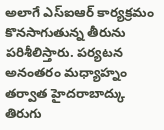అలాగే ఎస్ఐఆర్ కార్యక్రమం కొనసాగుతున్న తీరును పరిశీలిస్తారు. పర్యటన అనంతరం మధ్యాహ్నం తర్వాత హైదరాబాద్కు తిరుగు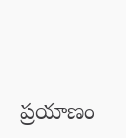ప్రయాణం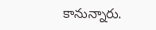కానున్నారు.